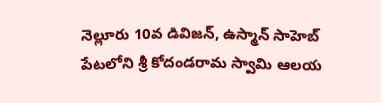నెల్లూరు 10వ డివిజన్, ఉస్మాన్ సాహెబ్ పేటలోని శ్రీ కోదండరామ స్వామి ఆలయ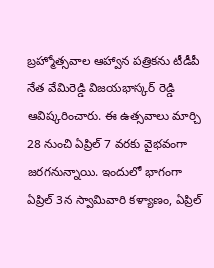బ్రహ్మోత్సవాల ఆహ్వాన పత్రికను టీడీపీ నేత వేమిరెడ్డి విజయభాస్కర్ రెడ్డి ఆవిష్కరించారు. ఈ ఉత్సవాలు మార్చి 28 నుంచి ఏప్రిల్ 7 వరకు వైభవంగా జరగనున్నాయి. ఇందులో భాగంగా ఏప్రిల్ 3న స్వామివారి కళ్యాణం, ఏప్రిల్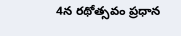4న రథోత్సవం ప్రధాన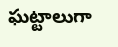ఘట్టాలుగా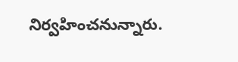నిర్వహించనున్నారు.